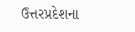ઉત્તરપ્રદેશના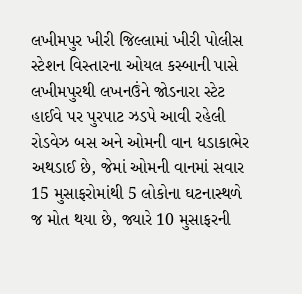લખીમપુર ખીરી જિલ્લામાં ખીરી પોલીસ સ્ટેશન વિસ્તારના ઓયલ કસ્બાની પાસે લખીમપુરથી લખનઉંને જોડનારા સ્ટેટ હાઈવે પર પુરપાટ ઝડપે આવી રહેલી રોડવેઝ બસ અને ઓમની વાન ધડાકાભેર અથડાઈ છે, જેમાં ઓમની વાનમાં સવાર 15 મુસાફરોમાંથી 5 લોકોના ઘટનાસ્થળે જ મોત થયા છે, જ્યારે 10 મુસાફરની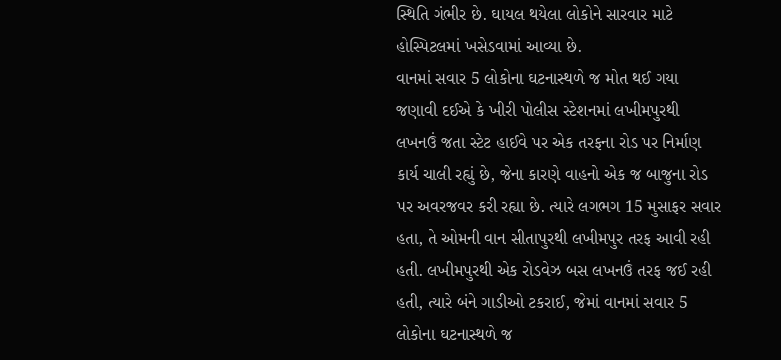સ્થિતિ ગંભીર છે. ઘાયલ થયેલા લોકોને સારવાર માટે હોસ્પિટલમાં ખસેડવામાં આવ્યા છે.
વાનમાં સવાર 5 લોકોના ઘટનાસ્થળે જ મોત થઈ ગયા
જણાવી દઈએ કે ખીરી પોલીસ સ્ટેશનમાં લખીમપુરથી લખનઉં જતા સ્ટેટ હાઈવે પર એક તરફના રોડ પર નિર્માણ કાર્ય ચાલી રહ્યું છે, જેના કારણે વાહનો એક જ બાજુના રોડ પર અવરજવર કરી રહ્યા છે. ત્યારે લગભગ 15 મુસાફર સવાર હતા, તે ઓમની વાન સીતાપુરથી લખીમપુર તરફ આવી રહી હતી. લખીમપુરથી એક રોડવેઝ બસ લખનઉં તરફ જઈ રહી હતી, ત્યારે બંને ગાડીઓ ટકરાઈ, જેમાં વાનમાં સવાર 5 લોકોના ઘટનાસ્થળે જ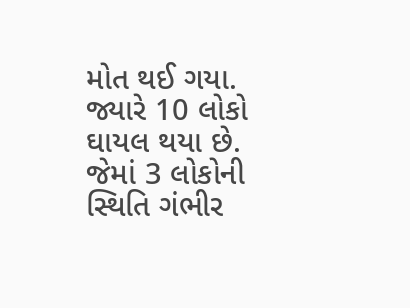મોત થઈ ગયા. જ્યારે 10 લોકો ઘાયલ થયા છે. જેમાં 3 લોકોની સ્થિતિ ગંભીર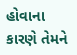હોવાના કારણે તેમને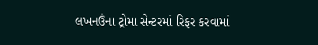લખનઉંના ટ્રોમા સેન્ટરમાં રિફર કરવામાં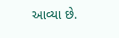આવ્યા છે.